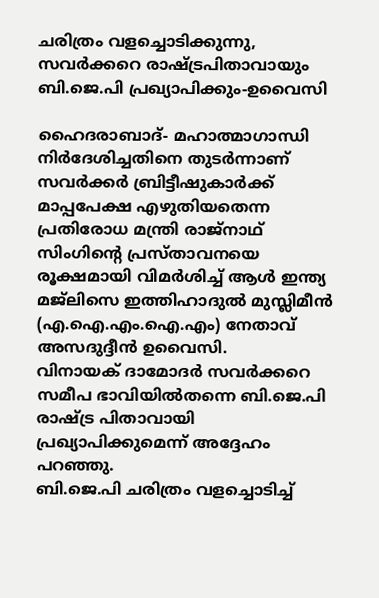ചരിത്രം വളച്ചൊടിക്കുന്നു, സവര്‍ക്കറെ രാഷ്ട്രപിതാവായും ബി.ജെ.പി പ്രഖ്യാപിക്കും-ഉവൈസി

ഹൈദരാബാദ്- മഹാത്മാഗാന്ധി നിര്‍ദേശിച്ചതിനെ തുടര്‍ന്നാണ് സവര്‍ക്കര്‍ ബ്രിട്ടീഷുകാര്‍ക്ക് മാപ്പപേക്ഷ എഴുതിയതെന്ന പ്രതിരോധ മന്ത്രി രാജ്‌നാഥ് സിംഗിന്റെ പ്രസ്താവനയെ രൂക്ഷമായി വിമര്‍ശിച്ച് ആള്‍ ഇന്ത്യ മജ്‌ലിസെ ഇത്തിഹാദുല്‍ മുസ്ലിമീന്‍ (എ.ഐ.എം.ഐ.എം) നേതാവ് അസദുദ്ദീന്‍ ഉവൈസി.
വിനായക് ദാമോദര്‍ സവര്‍ക്കറെ സമീപ ഭാവിയില്‍തന്നെ ബി.ജെ.പി രാഷ്ട്ര പിതാവായി പ്രഖ്യാപിക്കുമെന്ന് അദ്ദേഹം പറഞ്ഞു.
ബി.ജെ.പി ചരിത്രം വളച്ചൊടിച്ച്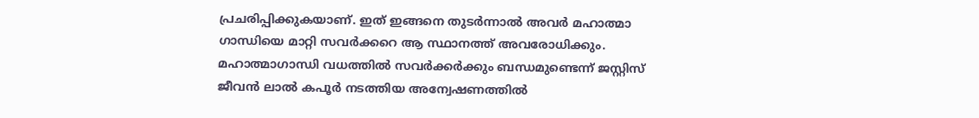പ്രചരിപ്പിക്കുകയാണ്. ഇത് ഇങ്ങനെ തുടര്‍ന്നാല്‍ അവര്‍ മഹാത്മാ ഗാന്ധിയെ മാറ്റി സവര്‍ക്കറെ ആ സ്ഥാനത്ത് അവരോധിക്കും. മഹാത്മാഗാന്ധി വധത്തില്‍ സവര്‍ക്കര്‍ക്കും ബന്ധമുണ്ടെന്ന് ജസ്റ്റിസ് ജീവന്‍ ലാല്‍ കപൂര്‍ നടത്തിയ അന്വേഷണത്തില്‍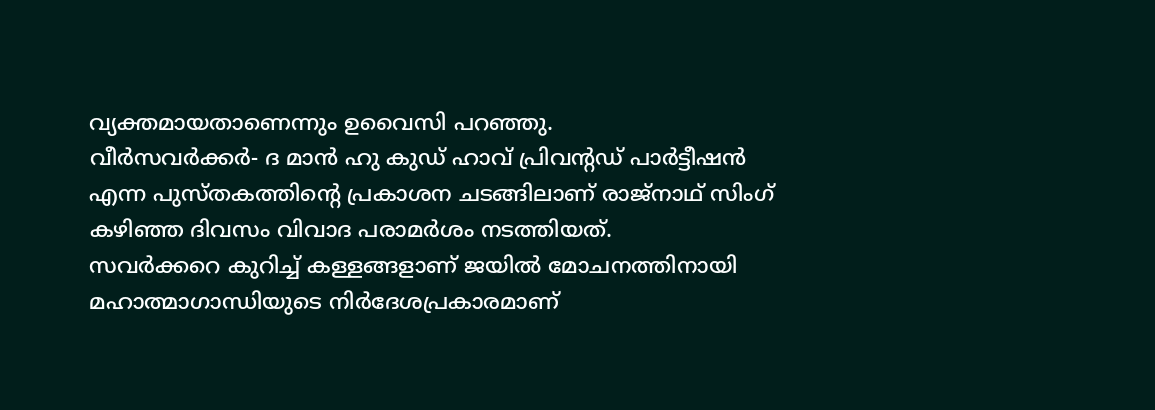വ്യക്തമായതാണെന്നും ഉവൈസി പറഞ്ഞു.
വീര്‍സവര്‍ക്കര്‍- ദ മാന്‍ ഹു കുഡ് ഹാവ് പ്രിവന്റഡ് പാര്‍ട്ടീഷന്‍ എന്ന പുസ്തകത്തിന്റെ പ്രകാശന ചടങ്ങിലാണ് രാജ്‌നാഥ് സിംഗ് കഴിഞ്ഞ ദിവസം വിവാദ പരാമര്‍ശം നടത്തിയത്.
സവര്‍ക്കറെ കുറിച്ച് കള്ളങ്ങളാണ് ജയില്‍ മോചനത്തിനായി മഹാത്മാഗാന്ധിയുടെ നിര്‍ദേശപ്രകാരമാണ്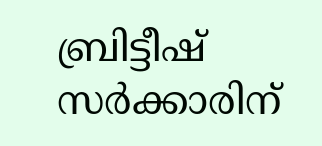ബ്രിട്ടീഷ് സര്‍ക്കാരിന്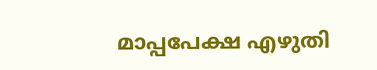മാപ്പപേക്ഷ എഴുതി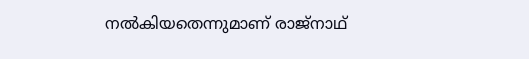നല്‍കിയതെന്നുമാണ് രാജ്‌നാഥ്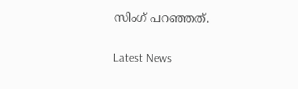സിംഗ് പറഞ്ഞത്.

Latest News